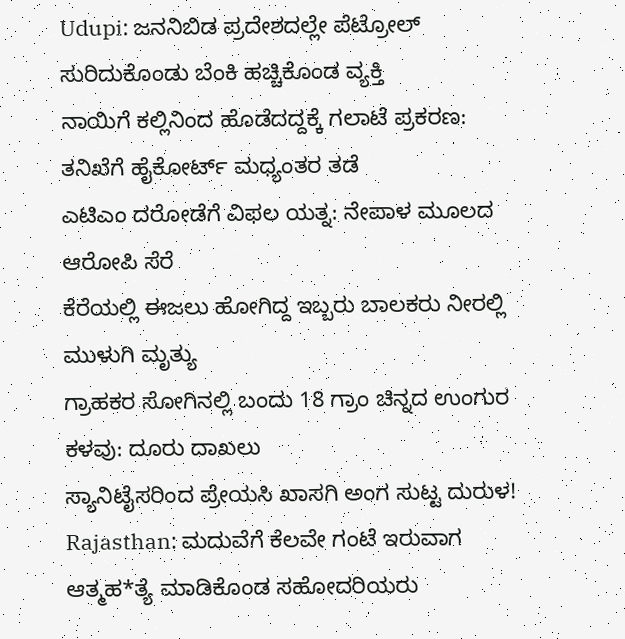Udupi: ಜನನಿಬಿಡ ಪ್ರದೇಶದಲ್ಲೇ ಪೆಟ್ರೋಲ್ ಸುರಿದುಕೊಂಡು ಬೆಂಕಿ ಹಚ್ಚಿಕೊಂಡ ವ್ಯಕ್ತಿ
ನಾಯಿಗೆ ಕಲ್ಲಿನಿಂದ ಹೊಡೆದದ್ದಕ್ಕೆ ಗಲಾಟೆ ಪ್ರಕರಣ: ತನಿಖೆಗೆ ಹೈಕೋರ್ಟ್ ಮಧ್ಯಂತರ ತಡೆ
ಎಟಿಎಂ ದರೋಡೆಗೆ ವಿಫಲ ಯತ್ನ: ನೇಪಾಳ ಮೂಲದ ಆರೋಪಿ ಸೆರೆ
ಕೆರೆಯಲ್ಲಿ ಈಜಲು ಹೋಗಿದ್ದ ಇಬ್ಬರು ಬಾಲಕರು ನೀರಲ್ಲಿ ಮುಳುಗಿ ಮೃತ್ಯು
ಗ್ರಾಹಕರ ಸೋಗಿನಲ್ಲಿ ಬಂದು 18 ಗ್ರಾಂ ಚಿನ್ನದ ಉಂಗುರ ಕಳವು: ದೂರು ದಾಖಲು
ಸ್ಯಾನಿಟೈಸರಿಂದ ಪ್ರೇಯಸಿ ಖಾಸಗಿ ಅಂಗ ಸುಟ್ಟ ದುರುಳ!
Rajasthan: ಮದುವೆಗೆ ಕೆಲವೇ ಗಂಟೆ ಇರುವಾಗ ಆತ್ಮಹ*ತ್ಯೆ ಮಾಡಿಕೊಂಡ ಸಹೋದರಿಯರು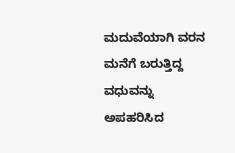ಮದುವೆಯಾಗಿ ವರನ ಮನೆಗೆ ಬರುತ್ತಿದ್ದ ವಧುವನ್ನು ಅಪಹರಿಸಿದ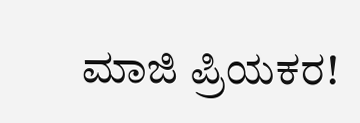ಮಾಜಿ ಪ್ರಿಯಕರ!